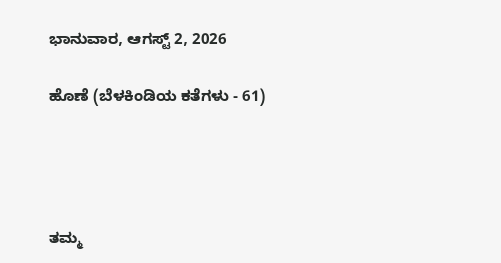ಭಾನುವಾರ, ಆಗಸ್ಟ್ 2, 2026

ಹೊಣೆ (ಬೆಳಕಿಂಡಿಯ ಕತೆಗಳು - 61)




ತಮ್ಮ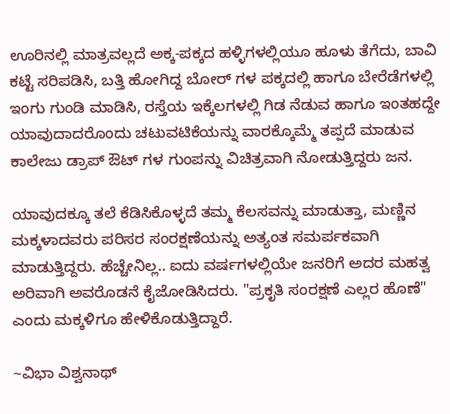ಊರಿನಲ್ಲಿ ಮಾತ್ರವಲ್ಲದೆ ಅಕ್ಕ-ಪಕ್ಕದ ಹಳ್ಳಿಗಳಲ್ಲಿಯೂ ಹೂಳು ತೆಗೆದು, ಬಾವಿ ಕಟ್ಟೆ ಸರಿಪಡಿಸಿ, ಬತ್ತಿ ಹೋಗಿದ್ದ ಬೋರ್ ಗಳ ಪಕ್ಕದಲ್ಲಿ ಹಾಗೂ ಬೇರೆಡೆಗಳಲ್ಲಿ ಇಂಗು ಗುಂಡಿ ಮಾಡಿಸಿ, ರಸ್ತೆಯ ಇಕ್ಕೆಲಗಳಲ್ಲಿ ಗಿಡ ನೆಡುವ ಹಾಗೂ ಇಂತಹದ್ದೇ ಯಾವುದಾದರೊಂದು ಚಟುವಟಿಕೆಯನ್ನು ವಾರಕ್ಕೊಮ್ಮೆ ತಪ್ಪದೆ ಮಾಡುವ ಕಾಲೇಜು ಡ್ರಾಪ್ ಔಟ್ ಗಳ ಗುಂಪನ್ನು ವಿಚಿತ್ರವಾಗಿ ನೋಡುತ್ತಿದ್ದರು ಜನ.

ಯಾವುದಕ್ಕೂ ತಲೆ ಕೆಡಿಸಿಕೊಳ್ಳದೆ ತಮ್ಮ ಕೆಲಸವನ್ನು ಮಾಡುತ್ತಾ, ಮಣ್ಣಿನ ಮಕ್ಕಳಾದವರು ಪರಿಸರ ಸಂರಕ್ಷಣೆಯನ್ನು ಅತ್ಯಂತ ಸಮರ್ಪಕವಾಗಿ ಮಾಡುತ್ತಿದ್ದರು. ಹೆಚ್ಚೇನಿಲ್ಲ.. ಐದು ವರ್ಷಗಳಲ್ಲಿಯೇ ಜನರಿಗೆ ಅದರ ಮಹತ್ವ ಅರಿವಾಗಿ ಅವರೊಡನೆ ಕೈಜೋಡಿಸಿದರು. "ಪ್ರಕೃತಿ ಸಂರಕ್ಷಣೆ ಎಲ್ಲರ ಹೊಣೆ" ಎಂದು ಮಕ್ಕಳಿಗೂ ಹೇಳಿಕೊಡುತ್ತಿದ್ದಾರೆ.

~ವಿಭಾ ವಿಶ್ವನಾಥ್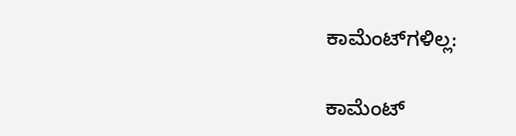ಕಾಮೆಂಟ್‌ಗಳಿಲ್ಲ:

ಕಾಮೆಂಟ್‌‌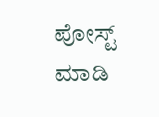ಪೋಸ್ಟ್‌ ಮಾಡಿ